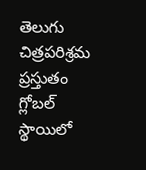తెలుగు చిత్రపరిశ్రమ ప్రస్తుతం గ్లోబల్ స్థాయిలో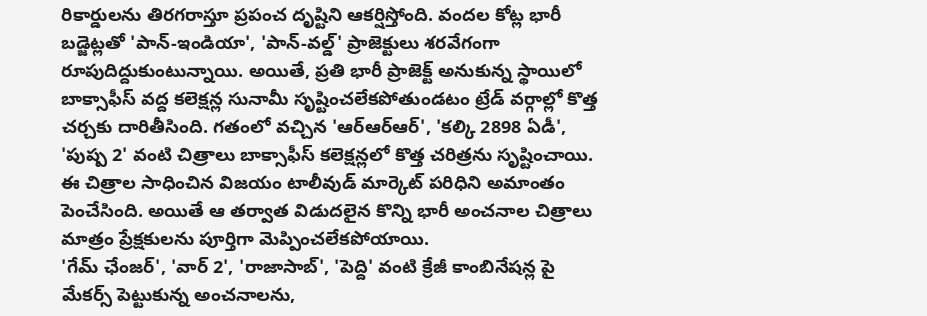రికార్డులను తిరగరాస్తూ ప్రపంచ దృష్టిని ఆకర్షిస్తోంది. వందల కోట్ల భారీ బడ్జెట్లతో 'పాన్-ఇండియా', 'పాన్-వల్డ్' ప్రాజెక్టులు శరవేగంగా రూపుదిద్దుకుంటున్నాయి. అయితే, ప్రతి భారీ ప్రాజెక్ట్ అనుకున్న స్థాయిలో బాక్సాఫీస్ వద్ద కలెక్షన్ల సునామీ సృష్టించలేకపోతుండటం ట్రేడ్ వర్గాల్లో కొత్త చర్చకు దారితీసింది. గతంలో వచ్చిన 'ఆర్ఆర్ఆర్', 'కల్కి 2898 ఏడీ', 'పుష్ప 2' వంటి చిత్రాలు బాక్సాఫీస్ కలెక్షన్లలో కొత్త చరిత్రను సృష్టించాయి. ఈ చిత్రాల సాధించిన విజయం టాలీవుడ్ మార్కెట్ పరిధిని అమాంతం పెంచేసింది. అయితే ఆ తర్వాత విడుదలైన కొన్ని భారీ అంచనాల చిత్రాలు మాత్రం ప్రేక్షకులను పూర్తిగా మెప్పించలేకపోయాయి.
'గేమ్ ఛేంజర్', 'వార్ 2', 'రాజాసాబ్', 'పెద్ది' వంటి క్రేజీ కాంబినేషన్ల పై మేకర్స్ పెట్టుకున్న అంచనాలను,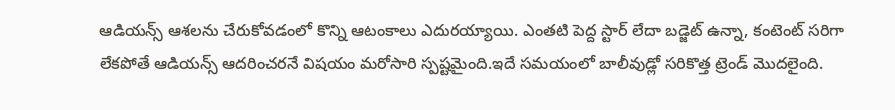ఆడియన్స్ ఆశలను చేరుకోవడంలో కొన్ని ఆటంకాలు ఎదురయ్యాయి. ఎంతటి పెద్ద స్టార్ లేదా బడ్జెట్ ఉన్నా, కంటెంట్ సరిగా లేకపోతే ఆడియన్స్ ఆదరించరనే విషయం మరోసారి స్పష్టమైంది.ఇదే సమయంలో బాలీవుడ్లో సరికొత్త ట్రెండ్ మొదలైంది.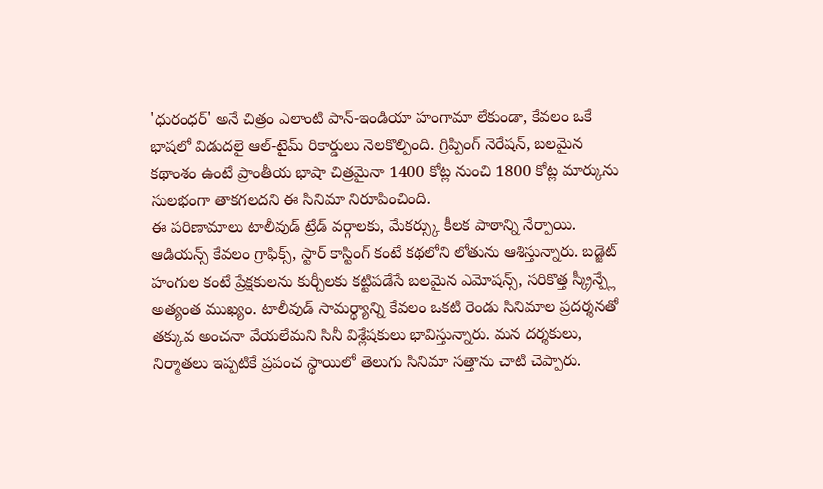'ధురంధర్' అనే చిత్రం ఎలాంటి పాన్-ఇండియా హంగామా లేకుండా, కేవలం ఒకే భాషలో విడుదలై ఆల్-టైమ్ రికార్డులు నెలకొల్పింది. గ్రిప్పింగ్ నెరేషన్, బలమైన కథాంశం ఉంటే ప్రాంతీయ భాషా చిత్రమైనా 1400 కోట్ల నుంచి 1800 కోట్ల మార్కును సులభంగా తాకగలదని ఈ సినిమా నిరూపించింది.
ఈ పరిణామాలు టాలీవుడ్ ట్రేడ్ వర్గాలకు, మేకర్స్కు కీలక పాఠాన్ని నేర్పాయి. ఆడియన్స్ కేవలం గ్రాఫిక్స్, స్టార్ కాస్టింగ్ కంటే కథలోని లోతును ఆశిస్తున్నారు. బడ్జెట్ హంగుల కంటే ప్రేక్షకులను కుర్చీలకు కట్టిపడేసే బలమైన ఎమోషన్స్, సరికొత్త స్క్రీన్ప్లే అత్యంత ముఖ్యం. టాలీవుడ్ సామర్థ్యాన్ని కేవలం ఒకటి రెండు సినిమాల ప్రదర్శనతో తక్కువ అంచనా వేయలేమని సినీ విశ్లేషకులు భావిస్తున్నారు. మన దర్శకులు, నిర్మాతలు ఇప్పటికే ప్రపంచ స్థాయిలో తెలుగు సినిమా సత్తాను చాటి చెప్పారు.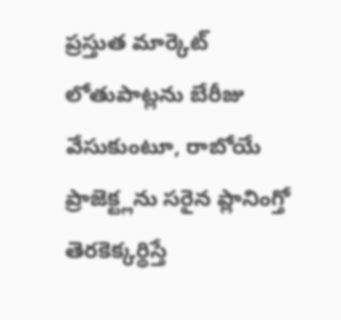ప్రస్తుత మార్కెట్ లోతుపాట్లను బేరీజు వేసుకుంటూ, రాబోయే ప్రాజెక్ట్లను సరైన ప్లానింగ్తో తెరకెక్కర్థిస్తే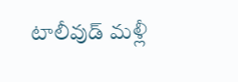టాలీవుడ్ మళ్లీ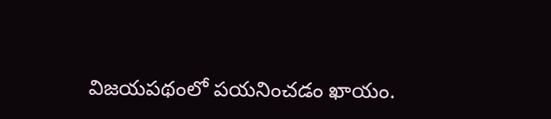విజయపథంలో పయనించడం ఖాయం.